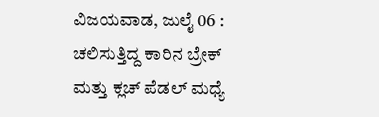ವಿಜಯವಾಡ, ಜುಲೈ 06 : ಚಲಿಸುತ್ತಿದ್ದ ಕಾರಿನ ಬ್ರೇಕ್ ಮತ್ತು ಕ್ಲಚ್ ಪೆಡಲ್ ಮಧ್ಯೆ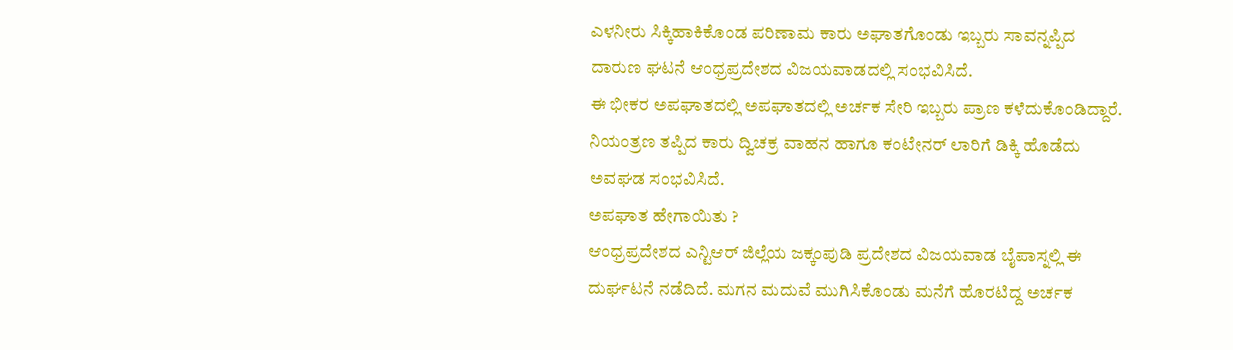ಎಳನೀರು ಸಿಕ್ಕಿಹಾಕಿಕೊಂಡ ಪರಿಣಾಮ ಕಾರು ಅಘಾತಗೊಂಡು ಇಬ್ಬರು ಸಾವನ್ನಪ್ಪಿದ ದಾರುಣ ಘಟನೆ ಆಂಧ್ರಪ್ರದೇಶದ ವಿಜಯವಾಡದಲ್ಲಿ ಸಂಭವಿಸಿದೆ.
ಈ ಭೀಕರ ಅಪಘಾತದಲ್ಲಿ ಅಪಘಾತದಲ್ಲಿ ಅರ್ಚಕ ಸೇರಿ ಇಬ್ಬರು ಪ್ರಾಣ ಕಳೆದುಕೊಂಡಿದ್ದಾರೆ. ನಿಯಂತ್ರಣ ತಪ್ಪಿದ ಕಾರು ದ್ವಿಚಕ್ರ ವಾಹನ ಹಾಗೂ ಕಂಟೇನರ್ ಲಾರಿಗೆ ಡಿಕ್ಕಿ ಹೊಡೆದು ಅವಘಡ ಸಂಭವಿಸಿದೆ.
ಅಪಘಾತ ಹೇಗಾಯಿತು ?
ಆಂಧ್ರಪ್ರದೇಶದ ಎನ್ಟಿಆರ್ ಜಿಲ್ಲೆಯ ಜಕ್ಕಂಪುಡಿ ಪ್ರದೇಶದ ವಿಜಯವಾಡ ಬೈಪಾಸ್ನಲ್ಲಿ ಈ ದುರ್ಘಟನೆ ನಡೆದಿದೆ. ಮಗನ ಮದುವೆ ಮುಗಿಸಿಕೊಂಡು ಮನೆಗೆ ಹೊರಟಿದ್ದ ಅರ್ಚಕ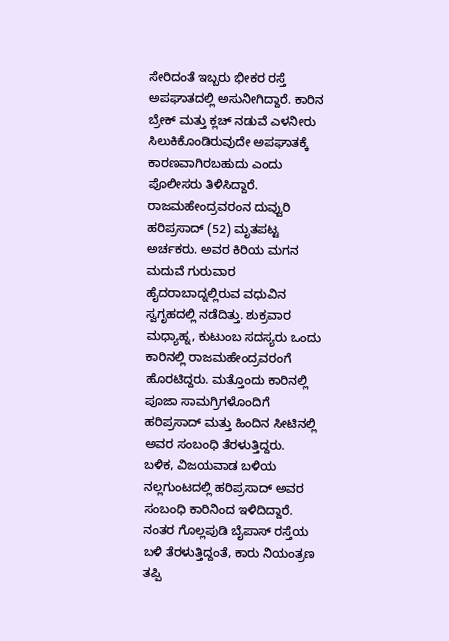ಸೇರಿದಂತೆ ಇಬ್ಬರು ಭೀಕರ ರಸ್ತೆ ಅಪಘಾತದಲ್ಲಿ ಅಸುನೀಗಿದ್ದಾರೆ. ಕಾರಿನ ಬ್ರೇಕ್ ಮತ್ತು ಕ್ಲಚ್ ನಡುವೆ ಎಳನೀರು ಸಿಲುಕಿಕೊಂಡಿರುವುದೇ ಅಪಘಾತಕ್ಕೆ ಕಾರಣವಾಗಿರಬಹುದು ಎಂದು ಪೊಲೀಸರು ತಿಳಿಸಿದ್ದಾರೆ.
ರಾಜಮಹೇಂದ್ರವರಂನ ದುವ್ವುರಿ ಹರಿಪ್ರಸಾದ್ (52) ಮೃತಪಟ್ಟ ಅರ್ಚಕರು. ಅವರ ಕಿರಿಯ ಮಗನ ಮದುವೆ ಗುರುವಾರ ಹೈದರಾಬಾದ್ನಲ್ಲಿರುವ ವಧುವಿನ ಸ್ವಗೃಹದಲ್ಲಿ ನಡೆದಿತ್ತು. ಶುಕ್ರವಾರ ಮಧ್ಯಾಹ್ನ, ಕುಟುಂಬ ಸದಸ್ಯರು ಒಂದು ಕಾರಿನಲ್ಲಿ ರಾಜಮಹೇಂದ್ರವರಂಗೆ ಹೊರಟಿದ್ದರು. ಮತ್ತೊಂದು ಕಾರಿನಲ್ಲಿ ಪೂಜಾ ಸಾಮಗ್ರಿಗಳೊಂದಿಗೆ ಹರಿಪ್ರಸಾದ್ ಮತ್ತು ಹಿಂದಿನ ಸೀಟಿನಲ್ಲಿ ಅವರ ಸಂಬಂಧಿ ತೆರಳುತ್ತಿದ್ದರು.
ಬಳಿಕ, ವಿಜಯವಾಡ ಬಳಿಯ ನಲ್ಲಗುಂಟದಲ್ಲಿ ಹರಿಪ್ರಸಾದ್ ಅವರ ಸಂಬಂಧಿ ಕಾರಿನಿಂದ ಇಳಿದಿದ್ದಾರೆ. ನಂತರ ಗೊಲ್ಲಪುಡಿ ಬೈಪಾಸ್ ರಸ್ತೆಯ ಬಳಿ ತೆರಳುತ್ತಿದ್ದಂತೆ, ಕಾರು ನಿಯಂತ್ರಣ ತಪ್ಪಿ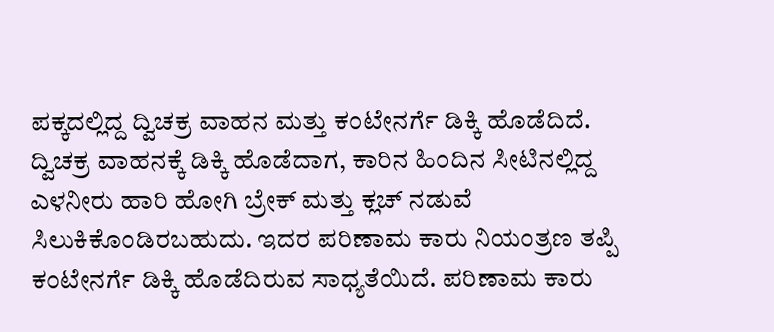ಪಕ್ಕದಲ್ಲಿದ್ದ ದ್ವಿಚಕ್ರ ವಾಹನ ಮತ್ತು ಕಂಟೇನರ್ಗೆ ಡಿಕ್ಕಿ ಹೊಡೆದಿದೆ. ದ್ವಿಚಕ್ರ ವಾಹನಕ್ಕೆ ಡಿಕ್ಕಿ ಹೊಡೆದಾಗ, ಕಾರಿನ ಹಿಂದಿನ ಸೀಟಿನಲ್ಲಿದ್ದ ಎಳನೀರು ಹಾರಿ ಹೋಗಿ ಬ್ರೇಕ್ ಮತ್ತು ಕ್ಲಚ್ ನಡುವೆ ಸಿಲುಕಿಕೊಂಡಿರಬಹುದು. ಇದರ ಪರಿಣಾಮ ಕಾರು ನಿಯಂತ್ರಣ ತಪ್ಪಿ ಕಂಟೇನರ್ಗೆ ಡಿಕ್ಕಿ ಹೊಡೆದಿರುವ ಸಾಧ್ಯತೆಯಿದೆ. ಪರಿಣಾಮ ಕಾರು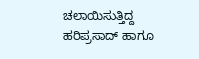ಚಲಾಯಿಸುತ್ತಿದ್ದ ಹರಿಪ್ರಸಾದ್ ಹಾಗೂ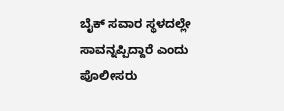ಬೈಕ್ ಸವಾರ ಸ್ಥಳದಲ್ಲೇ ಸಾವನ್ನಪ್ಪಿದ್ದಾರೆ ಎಂದು ಪೊಲೀಸರು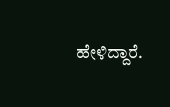ಹೇಳಿದ್ದಾರೆ.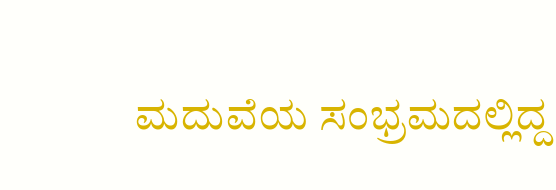ಮದುವೆಯ ಸಂಭ್ರಮದಲ್ಲಿದ್ದ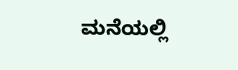ಮನೆಯಲ್ಲಿ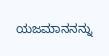ಯಜಮಾನನನ್ನು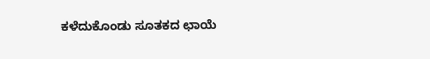ಕಳೆದುಕೊಂಡು ಸೂತಕದ ಛಾಯೆ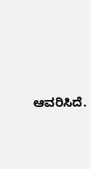ಆವರಿಸಿದೆ.